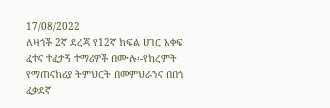17/08/2022
ለዛጎች 2ኛ ደረጃ የ12ኛ ክፍል ሀገር አቀፍ ፈተና ተፈታኝ ተማሪዎች በሙሉ፡-የክረምት የማጠናከሪያ ትምህርት በመምህራንና በበጎ ፈቃደኛ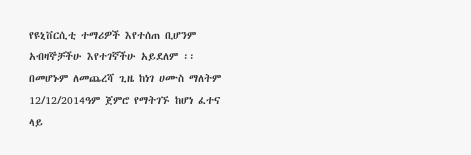የዩኒቨርሲቲ ተማሪዎች እየተሰጠ ቢሆንም አብዛኞቻችሁ እየተገኛችሁ አይደለም ፡፡በመሆኑም ለመጨረሻ ጊዜ ከነገ ሀሙስ ማለትም 12/12/2014ዓም ጀምሮ የማትገኙ ከሆነ ፈተና ላይ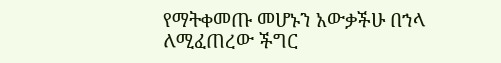የማትቀመጡ መሆኑን አውቃችሁ በኀላ ለሚፈጠረው ችግር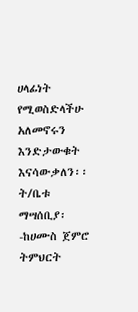ሀላፊነት የሚወስድላችሁ አለመኖሩን እንድታውቁት እናሳውቃለን፡፡
ት/ቤቱ
ማሣሰቢያ፡-ከሀሙስ ጀምሮ ትምህርት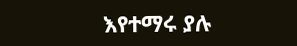እየተማሩ ያሉ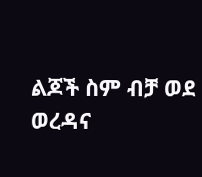ልጆች ስም ብቻ ወደ ወረዳና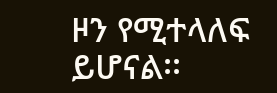ዞን የሚተላለፍ ይሆናል፡፡